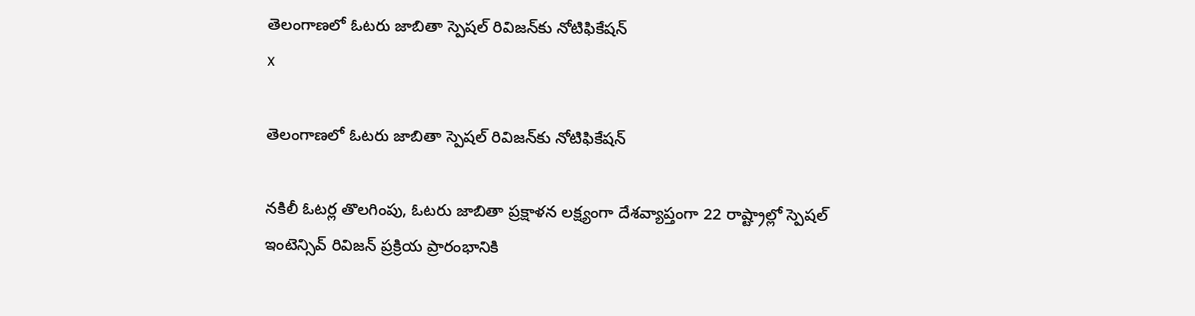తెలంగాణలో ఓటరు జాబితా స్పెషల్ రివిజన్‌కు నోటిఫికేషన్
x

తెలంగాణలో ఓటరు జాబితా స్పెషల్ రివిజన్‌కు నోటిఫికేషన్

నకిలీ ఓటర్ల తొలగింపు, ఓటరు జాబితా ప్రక్షాళన లక్ష్యంగా దేశవ్యాప్తంగా 22 రాష్ట్రాల్లో స్పెషల్ ఇంటెన్సివ్ రివిజన్ ప్రక్రియ ప్రారంభానికి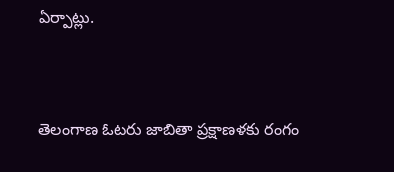ఏర్పాట్లు.


తెలంగాణ ఓటరు జాబితా ప్రక్షాణళకు రంగం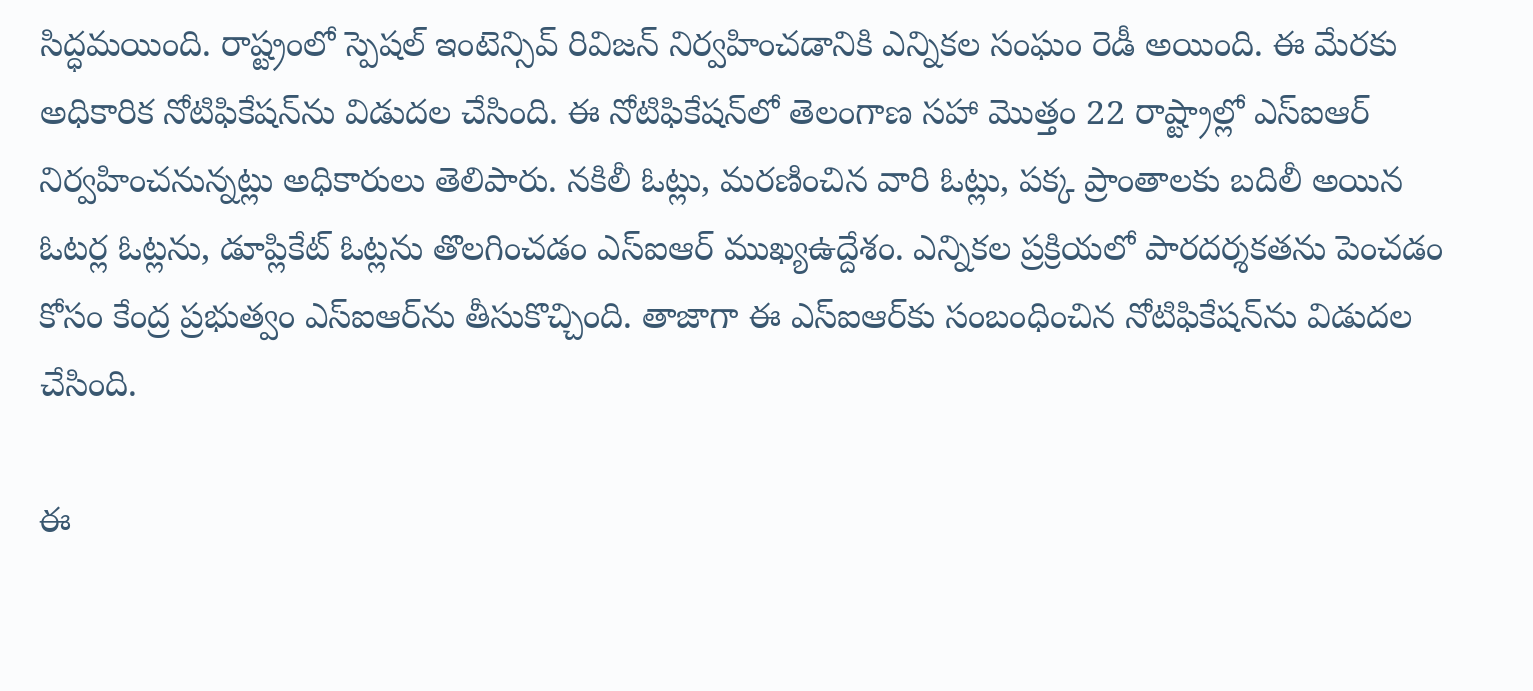సిద్ధమయింది. రాష్ట్రంలో స్పెషల్ ఇంటెన్సివ్ రివిజన్ నిర్వహించడానికి ఎన్నికల సంఘం రెడీ అయింది. ఈ మేరకు అధికారిక నోటిఫికేషన్‌ను విడుదల చేసింది. ఈ నోటిఫికేషన్‌లో తెలంగాణ సహా మొత్తం 22 రాష్ట్రాల్లో ఎస్ఐఆర్ నిర్వహించనున్నట్లు అధికారులు తెలిపారు. నకిలీ ఓట్లు, మరణించిన వారి ఓట్లు, పక్క ప్రాంతాలకు బదిలీ అయిన ఓటర్ల ఓట్లను, డూప్లికేట్ ఓట్లను తొలగించడం ఎస్ఐఆర్ ముఖ్యఉద్దేశం. ఎన్నికల ప్రక్రియలో పారదర్శకతను పెంచడం కోసం కేంద్ర ప్రభుత్వం ఎస్ఐఆర్‌ను తీసుకొచ్చింది. తాజాగా ఈ ఎస్ఐఆర్‌కు సంబంధించిన నోటిఫికేషన్‌ను విడుదల చేసింది.

ఈ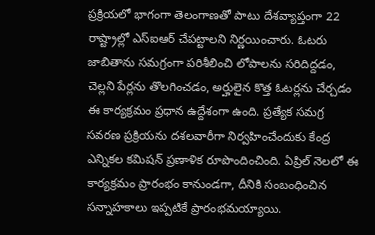ప్రక్రియలో భాగంగా తెలంగాణతో పాటు దేశవ్యాప్తంగా 22 రాష్ట్రాల్లో ఎస్ఐఆర్ చేపట్టాలని నిర్ణయించారు. ఓటరు జాబితాను సమగ్రంగా పరిశీలించి లోపాలను సరిదిద్దడం, చెల్లని పేర్లను తొలగించడం, అర్హులైన కొత్త ఓటర్లను చేర్చడం ఈ కార్యక్రమం ప్రధాన ఉద్దేశంగా ఉంది. ప్రత్యేక సమగ్ర సవరణ ప్రక్రియను దశలవారీగా నిర్వహించేందుకు కేంద్ర ఎన్నికల కమిషన్ ప్రణాళిక రూపొందించింది. ఏప్రిల్ నెలలో ఈ కార్యక్రమం ప్రారంభం కానుండగా, దీనికి సంబంధించిన సన్నాహకాలు ఇప్పటికే ప్రారంభమయ్యాయి.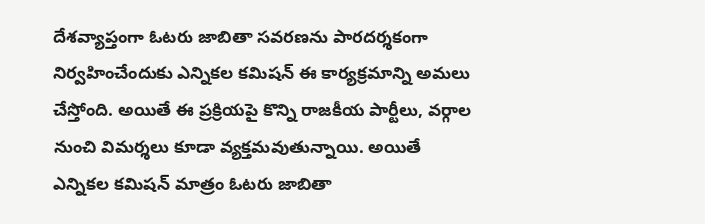దేశవ్యాప్తంగా ఓటరు జాబితా సవరణను పారదర్శకంగా నిర్వహించేందుకు ఎన్నికల కమిషన్ ఈ కార్యక్రమాన్ని అమలు చేస్తోంది. అయితే ఈ ప్రక్రియపై కొన్ని రాజకీయ పార్టీలు, వర్గాల నుంచి విమర్శలు కూడా వ్యక్తమవుతున్నాయి. అయితే ఎన్నికల కమిషన్ మాత్రం ఓటరు జాబితా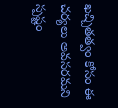ఖచ్చితత్వం కోసం ఈ చర్యలు అవసరమని స్పష్టం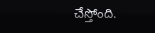చేస్తోంది.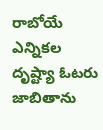రాబోయే ఎన్నికల దృష్ట్యా ఓటరు జాబితాను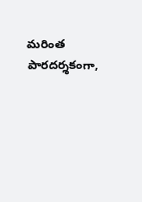మరింత పారదర్శకంగా,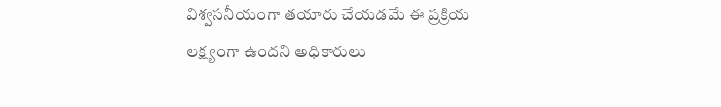విశ్వసనీయంగా తయారు చేయడమే ఈ ప్రక్రియ లక్ష్యంగా ఉందని అధికారులు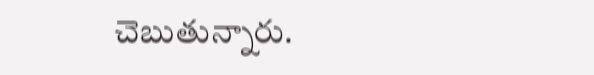చెబుతున్నారు.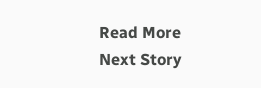Read More
Next Story